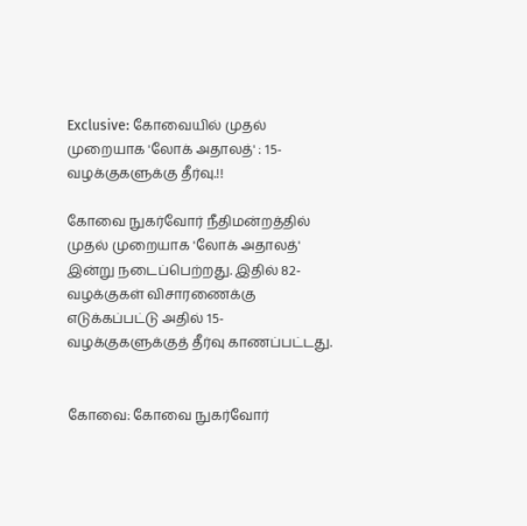Exclusive: கோவையில் முதல் முறையாக 'லோக் அதாலத்' : 15-வழக்குகளுக்கு தீர்வு.!!

கோவை நுகர்வோர் நீதிமன்றத்தில் முதல் முறையாக 'லோக் அதாலத்' இன்று நடைப்பெற்றது. இதில் 82-வழக்குகள் விசாரணைக்கு எடுக்கப்பட்டு அதில் 15-வழக்குகளுக்குத் தீர்வு காணப்பட்டது.


கோவை: கோவை நுகர்வோர்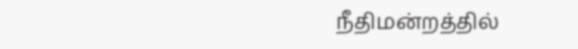நீதிமன்றத்தில்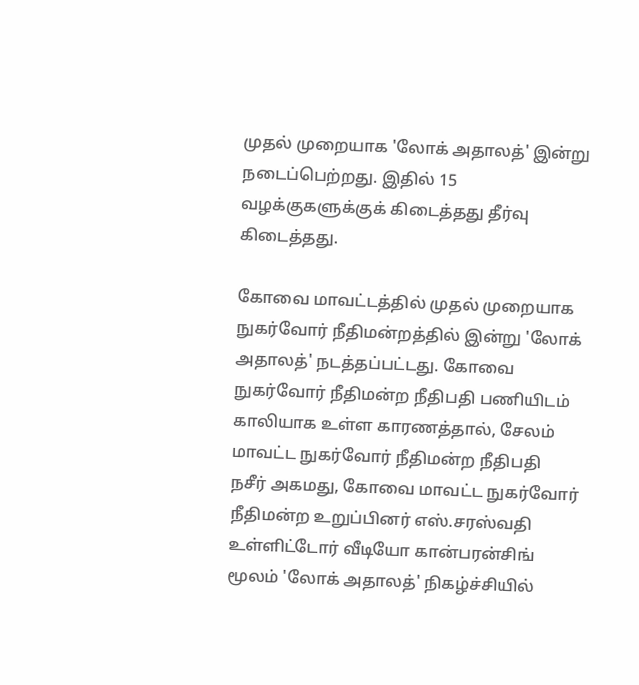முதல் முறையாக 'லோக் அதாலத்' இன்று நடைப்பெற்றது. இதில் 15 வழக்குகளுக்குக் கிடைத்தது தீர்வு கிடைத்தது.

கோவை மாவட்டத்தில் முதல் முறையாக நுகர்வோர் நீதிமன்றத்தில் இன்று 'லோக் அதாலத்' நடத்தப்பட்டது. கோவை நுகர்வோர் நீதிமன்ற நீதிபதி பணியிடம் காலியாக உள்ள காரணத்தால், சேலம் மாவட்ட நுகர்வோர் நீதிமன்ற நீதிபதி நசீர் அகமது, கோவை மாவட்ட நுகர்வோர் நீதிமன்ற உறுப்பினர் எஸ்.சரஸ்வதி உள்ளிட்டோர் வீடியோ கான்பரன்சிங் மூலம் 'லோக் அதாலத்' நிகழ்ச்சியில்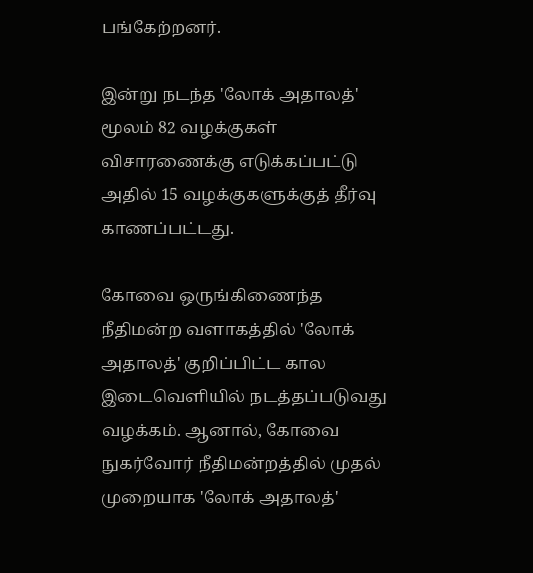பங்கேற்றனர்.

இன்று நடந்த 'லோக் அதாலத்' மூலம் 82 வழக்குகள் விசாரணைக்கு எடுக்கப்பட்டு அதில் 15 வழக்குகளுக்குத் தீர்வு காணப்பட்டது.

கோவை ஒருங்கிணைந்த நீதிமன்ற வளாகத்தில் 'லோக் அதாலத்' குறிப்பிட்ட கால இடைவெளியில் நடத்தப்படுவது வழக்கம். ஆனால், கோவை நுகர்வோர் நீதிமன்றத்தில் முதல் முறையாக 'லோக் அதாலத்'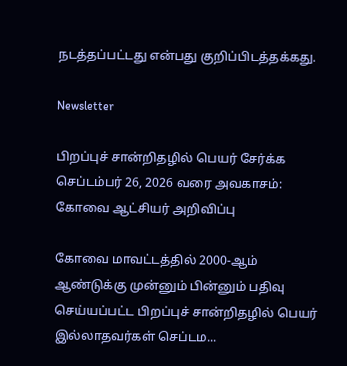நடத்தப்பட்டது என்பது குறிப்பிடத்தக்கது.

Newsletter

பிறப்புச் சான்றிதழில் பெயர் சேர்க்க செப்டம்பர் 26, 2026 வரை அவகாசம்: கோவை ஆட்சியர் அறிவிப்பு

கோவை மாவட்டத்தில் 2000-ஆம் ஆண்டுக்கு முன்னும் பின்னும் பதிவு செய்யப்பட்ட பிறப்புச் சான்றிதழில் பெயர் இல்லாதவர்கள் செப்டம...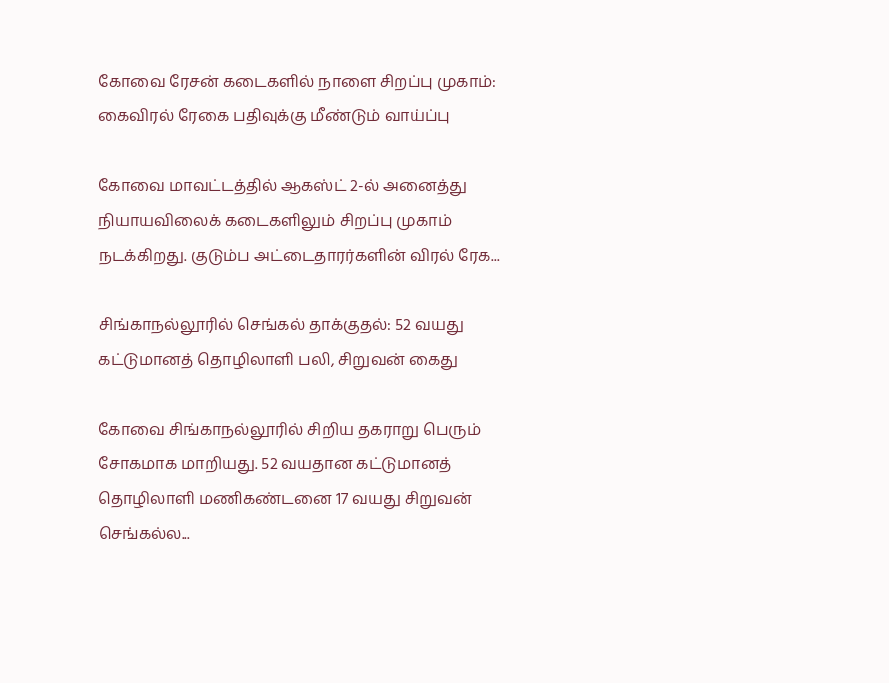கோவை ரேசன் கடைகளில் நாளை சிறப்பு முகாம்: கைவிரல் ரேகை பதிவுக்கு மீண்டும் வாய்ப்பு

கோவை மாவட்டத்தில் ஆகஸ்ட் 2-ல் அனைத்து நியாயவிலைக் கடைகளிலும் சிறப்பு முகாம் நடக்கிறது. குடும்ப அட்டைதாரர்களின் விரல் ரேக...

சிங்காநல்லூரில் செங்கல் தாக்குதல்: 52 வயது கட்டுமானத் தொழிலாளி பலி, சிறுவன் கைது

கோவை சிங்காநல்லூரில் சிறிய தகராறு பெரும் சோகமாக மாறியது. 52 வயதான கட்டுமானத் தொழிலாளி மணிகண்டனை 17 வயது சிறுவன் செங்கல்ல...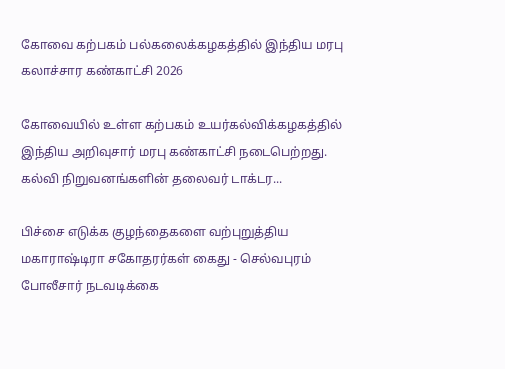கோவை கற்பகம் பல்கலைக்கழகத்தில் இந்திய மரபு கலாச்சார கண்காட்சி 2026

கோவையில் உள்ள கற்பகம் உயர்கல்விக்கழகத்தில் இந்திய அறிவுசார் மரபு கண்காட்சி நடைபெற்றது. கல்வி நிறுவனங்களின் தலைவர் டாக்டர...

பிச்சை எடுக்க குழந்தைகளை வற்புறுத்திய மகாராஷ்டிரா சகோதரர்கள் கைது - செல்வபுரம் போலீசார் நடவடிக்கை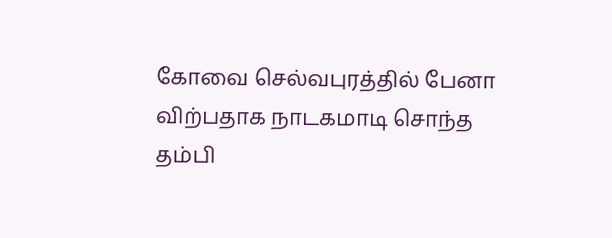கோவை செல்வபுரத்தில் பேனா விற்பதாக நாடகமாடி சொந்த தம்பி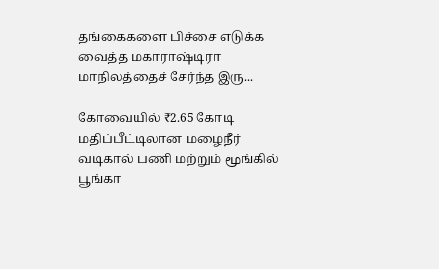தங்கைகளை பிச்சை எடுக்க வைத்த மகாராஷ்டிரா மாநிலத்தைச் சேர்ந்த இரு...

கோவையில் ₹2.65 கோடி மதிப்பீட்டிலான மழைநீர் வடிகால் பணி மற்றும் மூங்கில் பூங்கா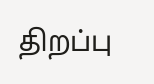திறப்பு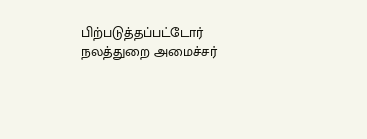பிற்படுத்தப்பட்டோர் நலத்துறை அமைச்சர்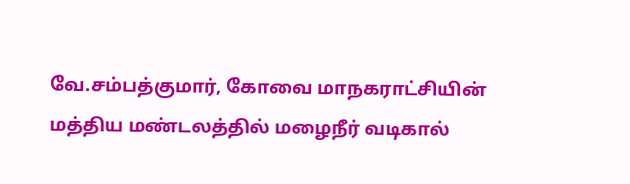வே.சம்பத்குமார், கோவை மாநகராட்சியின் மத்திய மண்டலத்தில் மழைநீர் வடிகால்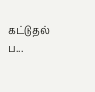கட்டுதல் ப...